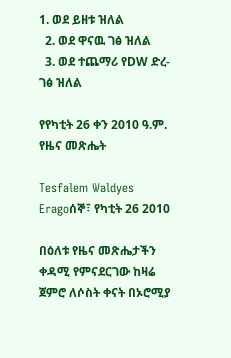1. ወደ ይዘቱ ዝለል
  2. ወደ ዋናዉ ገፅ ዝለል
  3. ወደ ተጨማሪ የDW ድረ-ገፅ ዝለል

የየካቲት 26 ቀን 2010 ዓ.ም. የዜና መጽሔት

Tesfalem Waldyes Eragoሰኞ፣ የካቲት 26 2010

በዕለቱ የዜና መጽሔታችን ቀዳሚ የምናደርገው ከዛሬ ጀምሮ ለሶስት ቀናት በኦሮሚያ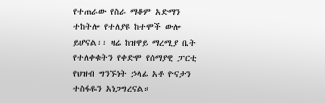የተጠራው የስራ ማቆም አድማን ተከትሎ የተለያዩ ከተሞች ውሎ ይሆናል፡፡ ዛሬ ከዝዋይ ማረሚያ ቤት የተለቀቁትን የቀድሞ የሰማያዊ ፓርቲ የህዝብ ግንኙነት ኃላፊ አቶ ዮናታን ተስፋዬን አነጋግረናል።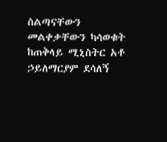ስልጣናቸውን መልቀቃቸውን ካሳወቁት ከጠቅላይ ሚኒስትር አቶ ኃይለማርያም ደሳለኝ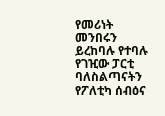የመሪነት መንበሩን ይረከባሉ የተባሉ የገዢው ፓርቲ ባለስልጣናትን የፖለቲካ ሰብዕና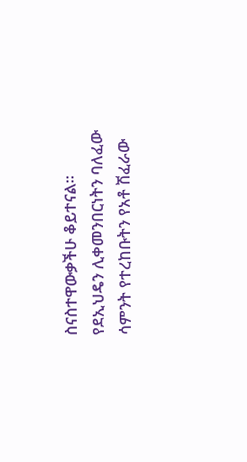ስናስተዋውቃችሁ ቆይተናል፡፡ የደኢህዴን ሊቀመንበርነትን ባለፈው ሳምንት የተረከቡትን የአቶ ሽፈራው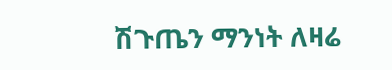ሽጉጤን ማንነት ለዛሬ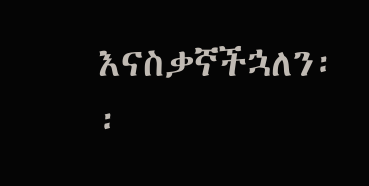እናስቃኛችኋለን፡፡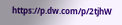https://p.dw.com/p/2tjhW